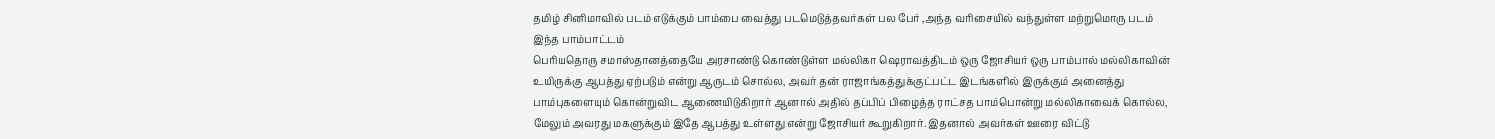தமிழ் சினிமாவில் படம் எடுக்கும் பாம்பை வைத்து படமெடுத்தவர்கள் பல பேர் ,அந்த வரிசையில் வந்துள்ள மற்றுமொரு படம் இந்த பாம்பாட்டம்
பெரியதொரு சமாஸ்தானத்தையே அரசாண்டு கொண்டுள்ள மல்லிகா ஷெராவத்திடம் ஒரு ஜோசியர் ஒரு பாம்பால் மல்லிகாவின் உயிருக்கு ஆபத்து ஏற்படும் என்று ஆருடம் சொல்ல, அவர் தன் ராஜாங்கத்துக்குட்பட்ட இடங்களில் இருக்கும் அனைத்து பாம்புகளையும் கொன்றுவிட ஆணையிடுகிறார் ஆனால் அதில் தப்பிப் பிழைத்த ராட்சத பாம்பொன்று மல்லிகாவைக் கொல்ல, மேலும் அவரது மகளுக்கும் இதே ஆபத்து உள்ளது என்று ஜோசியர் கூறுகிறார். இதனால் அவர்கள் ஊரை விட்டு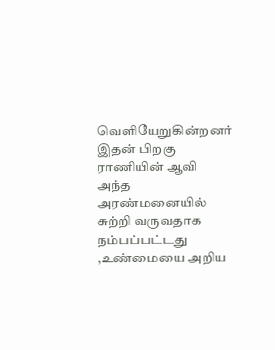வெளியேறுகின்றனர் இதன் பிறகு ராணியின் ஆவி அந்த அரண்மனையில் சுற்றி வருவதாக நம்பப்பட்டது ,உண்மையை அறிய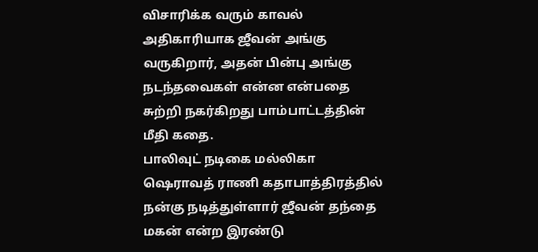விசாரிக்க வரும் காவல் அதிகாரியாக ஜீவன் அங்கு வருகிறார், அதன் பின்பு அங்கு நடந்தவைகள் என்ன என்பதை சுற்றி நகர்கிறது பாம்பாட்டத்தின் மீதி கதை.
பாலிவுட் நடிகை மல்லிகா ஷெராவத் ராணி கதாபாத்திரத்தில் நன்கு நடித்துள்ளார் ஜீவன் தந்தை மகன் என்ற இரண்டு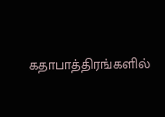கதாபாத்திரங்களில்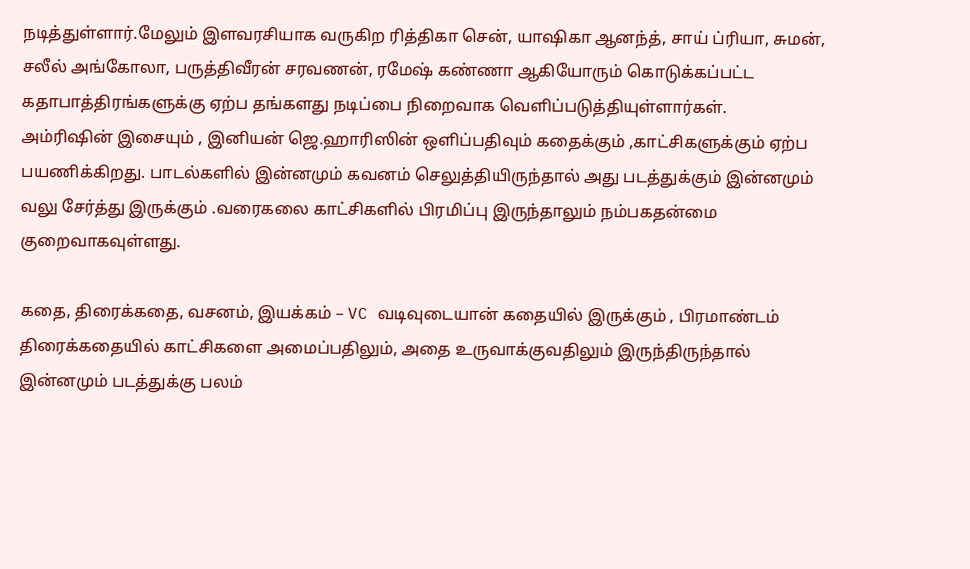நடித்துள்ளார்.மேலும் இளவரசியாக வருகிற ரித்திகா சென், யாஷிகா ஆனந்த், சாய் ப்ரியா, சுமன், சலீல் அங்கோலா, பருத்திவீரன் சரவணன், ரமேஷ் கண்ணா ஆகியோரும் கொடுக்கப்பட்ட கதாபாத்திரங்களுக்கு ஏற்ப தங்களது நடிப்பை நிறைவாக வெளிப்படுத்தியுள்ளார்கள்.
அம்ரிஷின் இசையும் , இனியன் ஜெ.ஹாரிஸின் ஒளிப்பதிவும் கதைக்கும் ,காட்சிகளுக்கும் ஏற்ப பயணிக்கிறது. பாடல்களில் இன்னமும் கவனம் செலுத்தியிருந்தால் அது படத்துக்கும் இன்னமும் வலு சேர்த்து இருக்கும் .வரைகலை காட்சிகளில் பிரமிப்பு இருந்தாலும் நம்பகதன்மை குறைவாகவுள்ளது.

கதை, திரைக்கதை, வசனம், இயக்கம் – VC வடிவுடையான் கதையில் இருக்கும் , பிரமாண்டம் திரைக்கதையில் காட்சிகளை அமைப்பதிலும், அதை உருவாக்குவதிலும் இருந்திருந்தால் இன்னமும் படத்துக்கு பலம்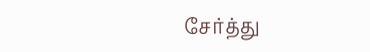சேர்த்து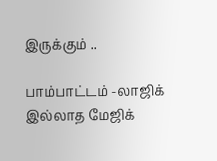இருக்கும் ..

பாம்பாட்டம் -லாஜிக் இல்லாத மேஜிக்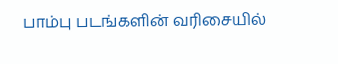பாம்பு படங்களின் வரிசையில்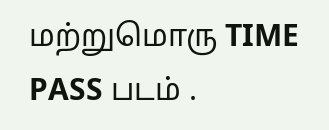மற்றுமொரு TIME PASS படம் .